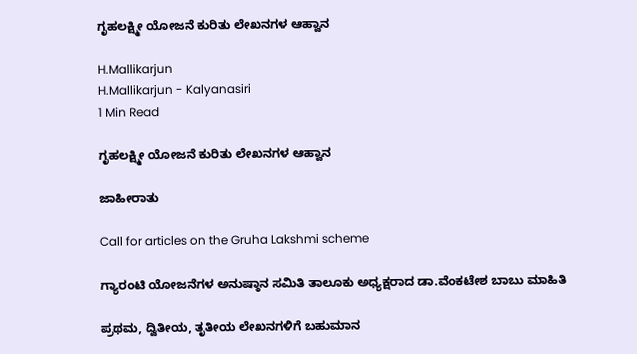ಗೃಹಲಕ್ಷ್ಮೀ ಯೋಜನೆ ಕುರಿತು ಲೇಖನಗಳ ಆಹ್ವಾನ

H.Mallikarjun
H.Mallikarjun - Kalyanasiri
1 Min Read

ಗೃಹಲಕ್ಷ್ಮೀ ಯೋಜನೆ ಕುರಿತು ಲೇಖನಗಳ ಆಹ್ವಾನ

ಜಾಹೀರಾತು

Call for articles on the Gruha Lakshmi scheme

ಗ್ಯಾರಂಟಿ ಯೋಜನೆಗಳ ಅನುಷ್ಠಾನ ಸಮಿತಿ ತಾಲೂಕು ಅಧ್ಯಕ್ಷರಾದ ಡಾ.ವೆಂಕಟೇಶ ಬಾಬು ಮಾಹಿತಿ

ಪ್ರಥಮ, ದ್ವಿತೀಯ, ತೃತೀಯ ಲೇಖನಗಳಿಗೆ ಬಹುಮಾನ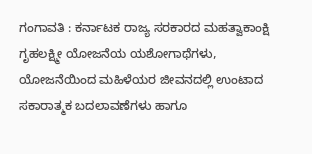ಗಂಗಾವತಿ : ಕರ್ನಾಟಕ ರಾಜ್ಯ ಸರಕಾರದ ಮಹತ್ವಾಕಾಂಕ್ಷಿ ಗೃಹಲಕ್ಷ್ಮೀ ಯೋಜನೆಯ ಯಶೋಗಾಥೆಗಳು, ಯೋಜನೆಯಿಂದ ಮಹಿಳೆಯರ ಜೀವನದಲ್ಲಿ ಉಂಟಾದ ಸಕಾರಾತ್ಮಕ ಬದಲಾವಣೆಗಳು ಹಾಗೂ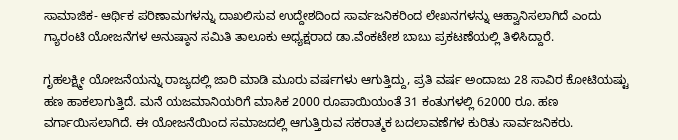ಸಾಮಾಜಿಕ- ಆರ್ಥಿಕ ಪರಿಣಾಮಗಳನ್ನು ದಾಖಲಿಸುವ ಉದ್ದೇಶದಿಂದ ಸಾರ್ವಜನಿಕರಿಂದ ಲೇಖನಗಳನ್ನು ಆಹ್ವಾನಿಸಲಾಗಿದೆ ಎಂದು ಗ್ಯಾರಂಟಿ ಯೋಜನೆಗಳ ಅನುಷ್ಠಾನ ಸಮಿತಿ ತಾಲೂಕು ಅಧ್ಯಕ್ಷರಾದ ಡಾ.ವೆಂಕಟೇಶ ಬಾಬು ಪ್ರಕಟಣೆಯಲ್ಲಿ ತಿಳಿಸಿದ್ದಾರೆ.

ಗೃಹಲಕ್ಷ್ಮೀ ಯೋಜನೆಯನ್ನು ರಾಜ್ಯದಲ್ಲಿ ಜಾರಿ ಮಾಡಿ ಮೂರು ವರ್ಷಗಳು ಆಗುತ್ತಿದ್ದು, ಪ್ರತಿ ವರ್ಷ ಅಂದಾಜು 28 ಸಾವಿರ ಕೋಟಿಯಷ್ಟು ಹಣ ಹಾಕಲಾಗುತ್ತಿದೆ. ಮನೆ ಯಜಮಾನಿಯರಿಗೆ ಮಾಸಿಕ 2000 ರೂಪಾಯಿಯಂತೆ 31 ಕಂತುಗಳಲ್ಲಿ 62000 ರೂ. ಹಣ ವರ್ಗಾಯಿಸಲಾಗಿದೆ. ಈ ಯೋಜನೆಯಿಂದ ಸಮಾಜದಲ್ಲಿ ಆಗುತ್ತಿರುವ ಸಕರಾತ್ಮಕ ಬದಲಾವಣೆಗಳ ಕುರಿತು ಸಾರ್ವಜನಿಕರು.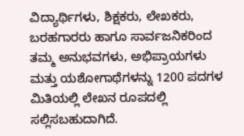ವಿದ್ಯಾರ್ಥಿಗಳು, ಶಿಕ್ಷಕರು, ಲೇಖಕರು, ಬರಹಗಾರರು ಹಾಗೂ ಸಾರ್ವಜನಿಕರಿಂದ ತಮ್ಮ ಅನುಭವಗಳು, ಅಭಿಪ್ರಾಯಗಳು ಮತ್ತು ಯಶೋಗಾಥೆಗಳನ್ನು 1200 ಪದಗಳ ಮಿತಿಯಲ್ಲಿ ಲೇಖನ ರೂಪದಲ್ಲಿ ಸಲ್ಲಿಸಬಹುದಾಗಿದೆ.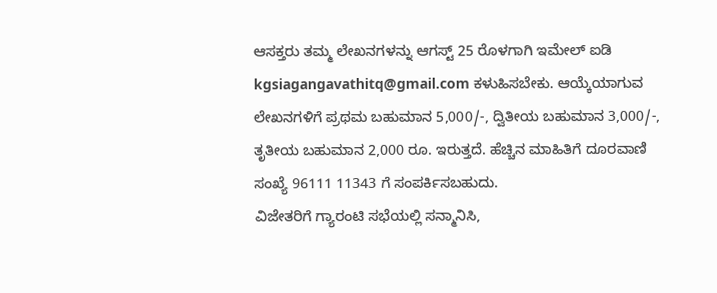ಆಸಕ್ತರು ತಮ್ಮ ಲೇಖನಗಳನ್ನು ಆಗಸ್ಟ್ 25 ರೊಳಗಾಗಿ ಇಮೇಲ್ ಐಡಿ kgsiagangavathitq@gmail.com ಕಳುಹಿಸಬೇಕು. ಆಯ್ಕೆಯಾಗುವ ಲೇಖನಗಳಿಗೆ ಪ್ರಥಮ ಬಹುಮಾನ 5,000/-, ದ್ವಿತೀಯ ಬಹುಮಾನ 3,000/-, ತೃತೀಯ ಬಹುಮಾನ 2,000 ರೂ. ಇರುತ್ತದೆ. ಹೆಚ್ಚಿನ ಮಾಹಿತಿಗೆ ದೂರವಾಣಿ ಸಂಖ್ಯೆ 96111 11343 ಗೆ ಸಂಪರ್ಕಿಸಬಹುದು.
ವಿಜೇತರಿಗೆ ಗ್ಯಾರಂಟಿ ಸಭೆಯಲ್ಲಿ ಸನ್ಮಾನಿಸಿ,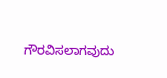ಗೌರವಿಸಲಾಗವುದು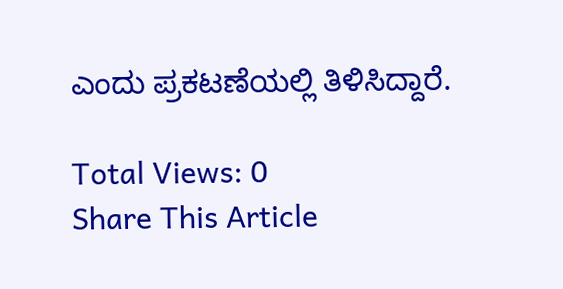ಎಂದು ಪ್ರಕಟಣೆಯಲ್ಲಿ ತಿಳಿಸಿದ್ದಾರೆ.

Total Views: 0
Share This Article